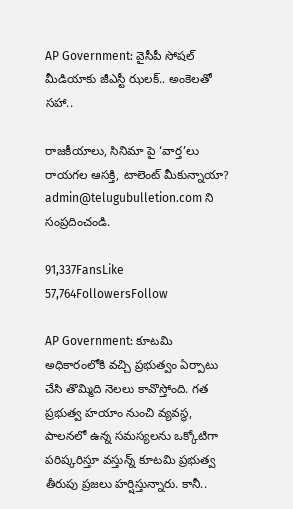AP Government: వైసీపీ సోషల్ మీడియాకు జీఎస్టీ ఝలక్.. అంకెలతో సహా..

రాజకీయాలు, సినిమా పై ‘వార్త’లు రాయగల ఆసక్తి, టాలెంట్ మీకున్నాయా? admin@telugubulletion.com ని సంప్రదించండి.

91,337FansLike
57,764FollowersFollow

AP Government: కూటమి అధికారంలోకి వచ్చి ప్రభుత్వం ఏర్పాటు చేసి తొమ్మిది నెలలు కావొస్తోంది. గత ప్రభుత్వ హయాం నుంచి వ్యవస్థ, పాలనలో ఉన్న సమస్యలను ఒక్కోటిగా పరిష్కరిస్తూ వస్తున్న్ కూటమి ప్రభుత్వ తీరుపు ప్రజలు హర్షిస్తున్నారు. కానీ..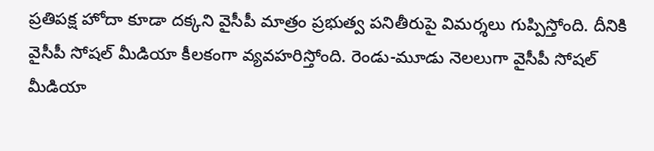ప్రతిపక్ష హోదా కూడా దక్కని వైసీపీ మాత్రం ప్రభుత్వ పనితీరుపై విమర్శలు గుప్పిస్తోంది. దీనికి వైసీపీ సోషల్‌ మీడియా కీలకంగా వ్యవహరిస్తోంది. రెండు-మూడు నెలలుగా వైసీపీ సోషల్ మీడియా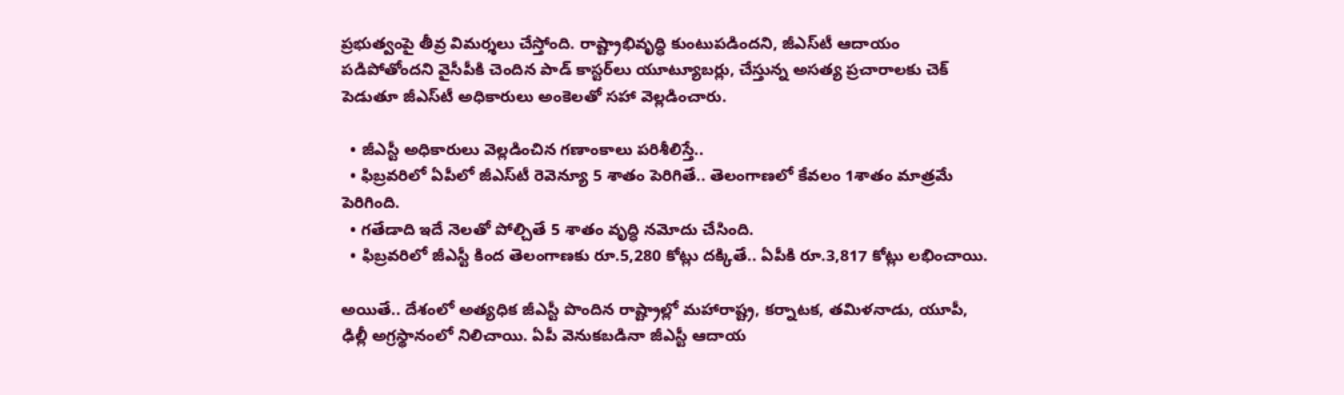ప్రభుత్వంపై తీవ్ర విమర్శలు చేస్తోంది. రాష్ట్రాభివృద్ధి కుంటుపడిందని, జీఎస్‌టీ ఆదాయం పడిపోతోందని వైసీపీకి చెందిన పాడ్‌ కాస్టర్‌లు యూట్యూబర్లు, చేస్తున్న అసత్య ప్రచారాలకు చెక్ పెడుతూ జీఎస్‌టీ అధికారులు అంకెలతో సహా వెల్లడించారు.

  • జీఎస్టీ అధికారులు వెల్లడించిన గణాంకాలు పరిశీలిస్తే..
  • ఫిబ్రవరిలో ఏపీలో జీఎస్‌టీ రెవెన్యూ 5 శాతం పెరిగితే.. తెలంగాణలో కేవలం 1శాతం మాత్రమే పెరిగింది.
  • గతేడాది ఇదే నెలతో పోల్చితే 5 శాతం వృద్ధి నమోదు చేసింది.
  • ఫిబ్రవరిలో జీఎస్టీ కింద తెలంగాణకు రూ.5,280 కోట్లు దక్కితే.. ఏపీకి రూ.3,817 కోట్లు లభించాయి.

అయితే.. దేశంలో అత్యధిక జీఎస్టీ పొందిన రాష్ట్రాల్లో మహారాష్ట్ర, కర్నాటక, తమిళనాడు, యూపీ, ఢిల్లీ అగ్రస్థానంలో నిలిచాయి. ఏపీ వెనుకబడినా జీఎస్టీ ఆదాయ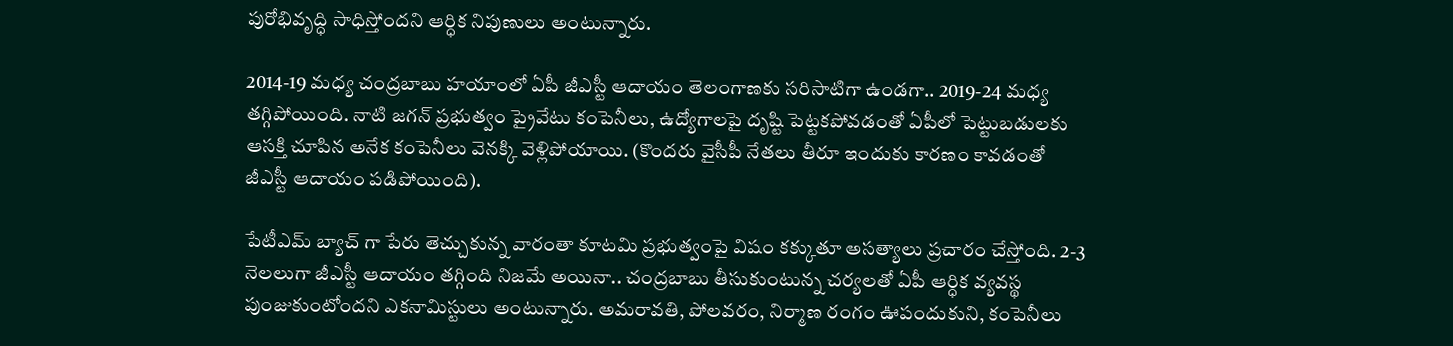పురోభివృద్ధి సాధిస్తోందని ఆర్ధిక నిపుణులు అంటున్నారు.

2014-19 మధ్య చంద్రబాబు హయాంలో ఏపీ జీఎస్టీ ఆదాయం తెలంగాణకు సరిసాటిగా ఉండగా.. 2019-24 మధ్య తగ్గిపోయింది. నాటి జగన్‌ ప్రభుత్వం ప్రైవేటు కంపెనీలు, ఉద్యోగాలపై దృష్టి పెట్టకపోవడంతో ఏపీలో పెట్టుబడులకు ఆసక్తి చూపిన అనేక కంపెనీలు వెనక్కి వెళ్లిపోయాయి. (కొందరు వైసీపీ నేతలు తీరూ ఇందుకు కారణం కావడంతో జీఎస్టీ ఆదాయం పడిపోయింది).

పేటీఎమ్‌ బ్యాచ్‌ గా పేరు తెచ్చుకున్న వారంతా కూటమి ప్రభుత్వంపై విషం కక్కుతూ అసత్యాలు ప్రచారం చేస్తోంది. 2-3 నెలలుగా జీఎస్టీ ఆదాయం తగ్గింది నిజమే అయినా.. చంద్రబాబు తీసుకుంటున్న చర్యలతో ఏపీ ఆర్ధిక వ్యవస్థ పుంజుకుంటోందని ఎకనామిస్టులు అంటున్నారు. అమరావతి, పోలవరం, నిర్మాణ రంగం ఊపందుకుని, కంపెనీలు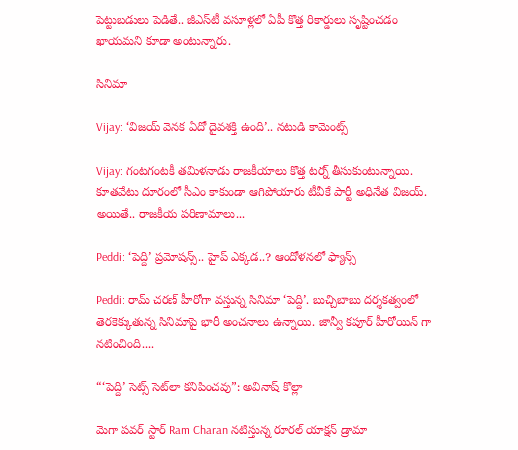పెట్టుబడులు పెడితే.. జీఎస్‌టీ వసూళ్లలో ఏపీ కొత్త రికార్డులు సృష్టించడం ఖాయమని కూడా అంటున్నారు.

సినిమా

Vijay: ‘విజయ్ వెనక ఏదో దైవశక్తి ఉంది’.. నటుడి కామెంట్స్

Vijay: గంటగంటకీ తమిళనాడు రాజకీయాలు కొత్త టర్న్ తీసుకుంటున్నాయి. కూతవేటు దూరంలో సీఎం కాకుండా ఆగిపోయారు టీవీకే పార్టీ అధినేత విజయ్. అయితే.. రాజకీయ పరిణామాలు...

Peddi: ‘పెద్ది’ ప్రమోషన్స్.. హైప్ ఎక్కడ..? ఆందోళనలో ఫ్యాన్స్

Peddi: రామ్ చరణ్ హీరోగా వస్తున్న సినిమా ‘పెద్ది’. బుచ్చిబాబు దర్శకత్వంలో తెరకెక్కుతున్న సినిమాపై భారీ అంచనాలు ఉన్నాయి. జాన్వీ కపూర్ హీరోయిన్ గా నటించింది....

“‘పెద్ది’ సెట్స్ సెట్‌లా కనిపించవు”: అవినాష్ కొల్లా

మెగా పవర్ స్టార్ Ram Charan నటిస్తున్న రూరల్ యాక్షన్ డ్రామా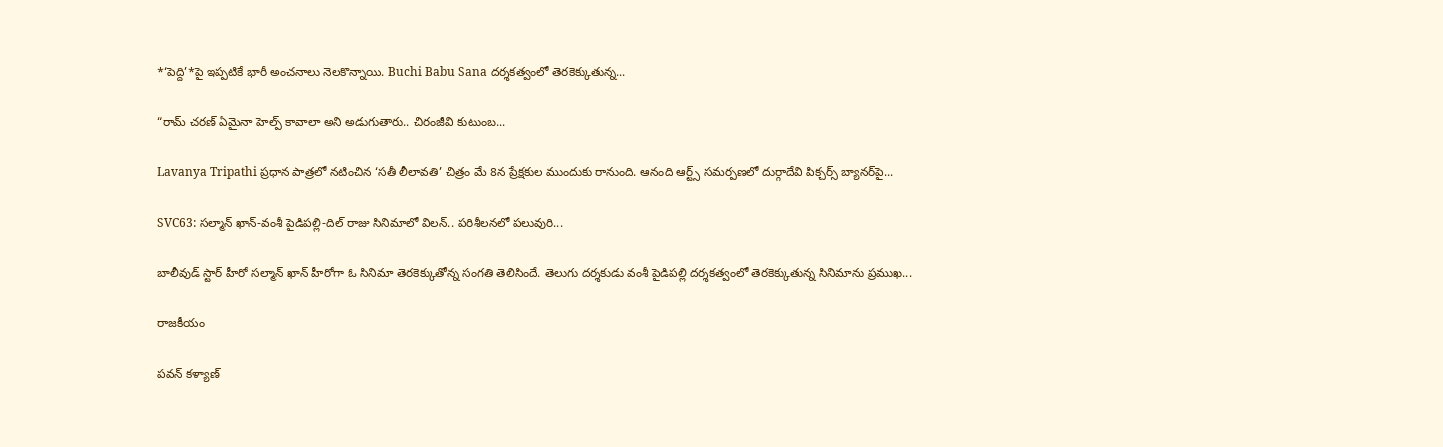*‘పెద్ది’*పై ఇప్పటికే భారీ అంచనాలు నెలకొన్నాయి. Buchi Babu Sana దర్శకత్వంలో తెరకెక్కుతున్న...

“రామ్ చరణ్ ఏమైనా హెల్ప్ కావాలా అని అడుగుతారు.. చిరంజీవి కుటుంబ...

Lavanya Tripathi ప్రధాన పాత్రలో నటించిన ‘సతీ లీలావతి’ చిత్రం మే 8న ప్రేక్షకుల ముందుకు రానుంది. ఆనంది ఆర్ట్స్ సమర్పణలో దుర్గాదేవి పిక్చర్స్ బ్యానర్‌పై...

SVC63: సల్మాన్ ఖాన్-వంశీ పైడిపల్లి-దిల్ రాజు సినిమాలో విలన్.. పరిశీలనలో పలువురి...

బాలీవుడ్ స్టార్ హీరో సల్మాన్ ఖాన్ హీరోగా ఓ సినిమా తెరకెక్కుతోన్న సంగతి తెలిసిందే. తెలుగు దర్శకుడు వంశీ పైడిపల్లి దర్శకత్వంలో తెరకెక్కుతున్న సినిమాను ప్రముఖ...

రాజకీయం

పవన్ కళ్యాణ్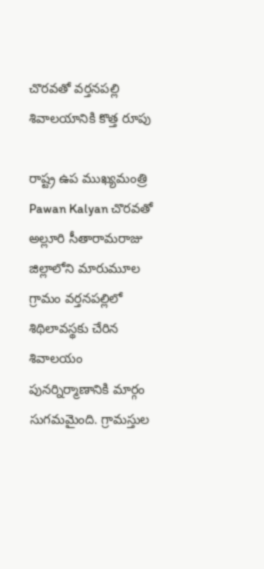చొరవతో వర్తనపల్లి శివాలయానికి కొత్త రూపు

రాష్ట్ర ఉప ముఖ్యమంత్రి Pawan Kalyan చొరవతో అల్లూరి సీతారామరాజు జిల్లాలోని మారుమూల గ్రామం వర్తనపల్లిలో శిథిలావస్థకు చేరిన శివాలయం పునర్నిర్మాణానికి మార్గం సుగమమైంది. గ్రామస్తుల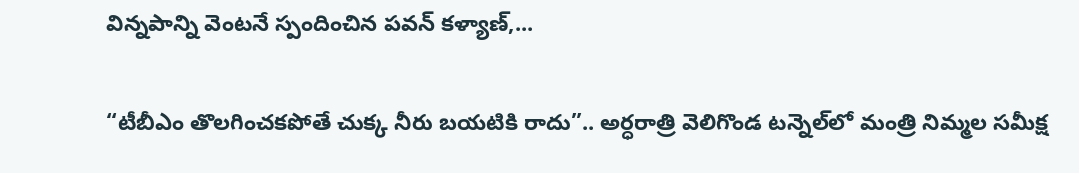విన్నపాన్ని వెంటనే స్పందించిన పవన్ కళ్యాణ్,...

“టీబీఎం తొలగించకపోతే చుక్క నీరు బయటికి రాదు”.. అర్ధరాత్రి వెలిగొండ టన్నెల్‌లో మంత్రి నిమ్మల సమీక్ష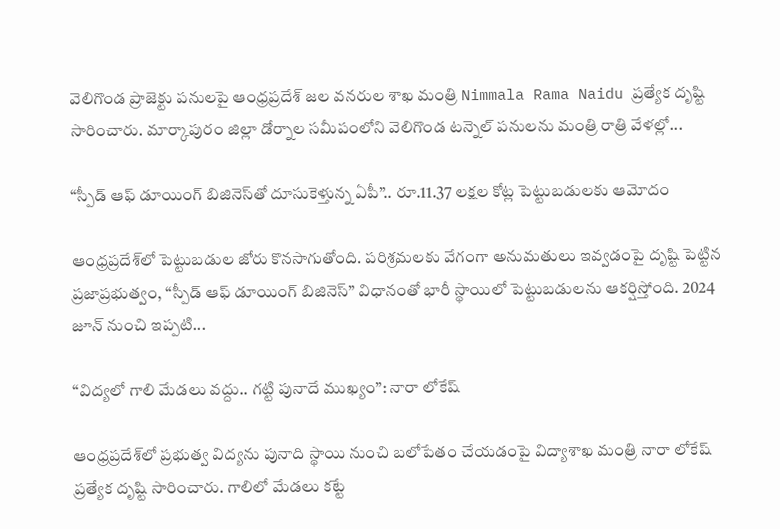వెలిగొండ ప్రాజెక్టు పనులపై ఆంధ్రప్రదేశ్ జల వనరుల శాఖ మంత్రి Nimmala Rama Naidu ప్రత్యేక దృష్టి సారించారు. మార్కాపురం జిల్లా డోర్నాల సమీపంలోని వెలిగొండ టన్నెల్ పనులను మంత్రి రాత్రి వేళల్లో...

“స్పీడ్ ఆఫ్ డూయింగ్ బిజినెస్‌తో దూసుకెళ్తున్న ఏపీ”.. రూ.11.37 లక్షల కోట్ల పెట్టుబడులకు ఆమోదం

ఆంధ్రప్రదేశ్‌లో పెట్టుబడుల జోరు కొనసాగుతోంది. పరిశ్రమలకు వేగంగా అనుమతులు ఇవ్వడంపై దృష్టి పెట్టిన ప్రజాప్రభుత్వం, “స్పీడ్ ఆఫ్ డూయింగ్ బిజినెస్” విధానంతో భారీ స్థాయిలో పెట్టుబడులను ఆకర్షిస్తోంది. 2024 జూన్ నుంచి ఇప్పటి...

“విద్యలో గాలి మేడలు వద్దు.. గట్టి పునాదే ముఖ్యం”: నారా లోకేష్

ఆంధ్రప్రదేశ్‌లో ప్రభుత్వ విద్యను పునాది స్థాయి నుంచి బలోపేతం చేయడంపై విద్యాశాఖ మంత్రి నారా లోకేష్ ప్రత్యేక దృష్టి సారించారు. గాలిలో మేడలు కట్టే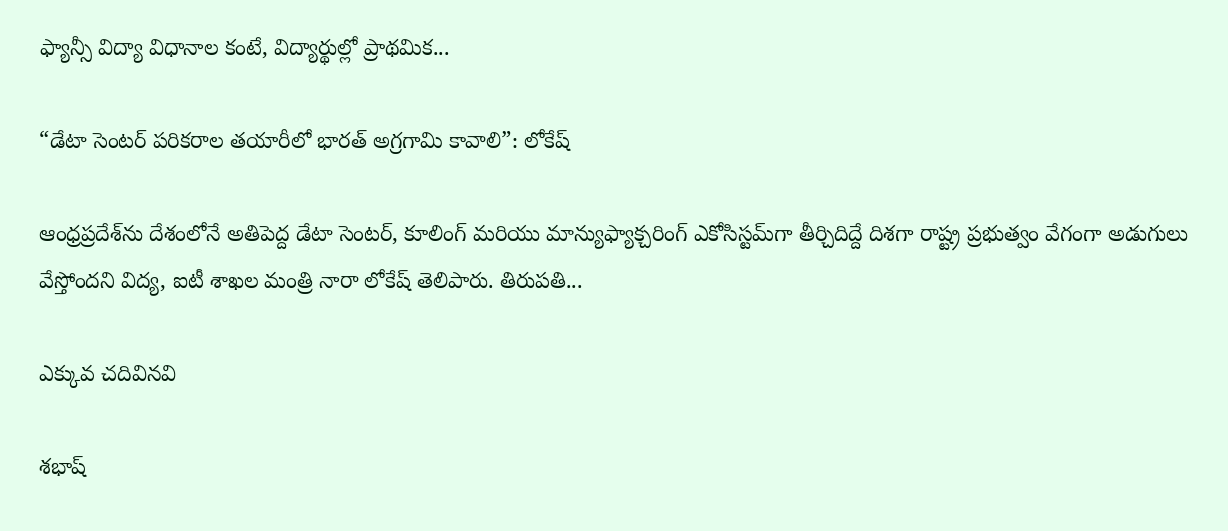ఫ్యాన్సీ విద్యా విధానాల కంటే, విద్యార్థుల్లో ప్రాథమిక...

“డేటా సెంటర్ పరికరాల తయారీలో భారత్ అగ్రగామి కావాలి”: లోకేష్

ఆంధ్రప్రదేశ్‌ను దేశంలోనే అతిపెద్ద డేటా సెంటర్, కూలింగ్ మరియు మాన్యుఫ్యాక్చరింగ్ ఎకోసిస్టమ్‌గా తీర్చిదిద్దే దిశగా రాష్ట్ర ప్రభుత్వం వేగంగా అడుగులు వేస్తోందని విద్య, ఐటీ శాఖల మంత్రి నారా లోకేష్ తెలిపారు. తిరుపతి...

ఎక్కువ చదివినవి

శభాష్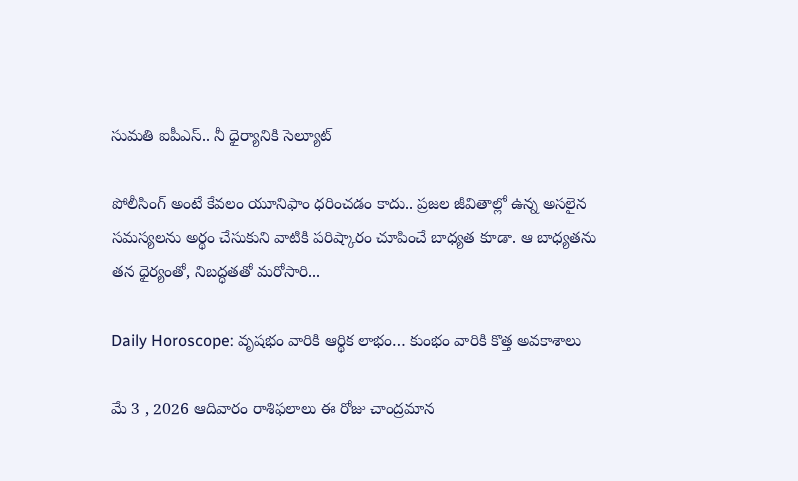సుమతి ఐపీఎస్.. నీ ధైర్యానికి సెల్యూట్

పోలీసింగ్ అంటే కేవలం యూనిఫాం ధరించడం కాదు.. ప్రజల జీవితాల్లో ఉన్న అసలైన సమస్యలను అర్థం చేసుకుని వాటికి పరిష్కారం చూపించే బాధ్యత కూడా. ఆ బాధ్యతను తన ధైర్యంతో, నిబద్ధతతో మరోసారి...

Daily Horoscope: వృషభం వారికి ఆర్థిక లాభం… కుంభం వారికి కొత్త అవకాశాలు

మే 3 , 2026 ఆదివారం రాశిఫలాలు ఈ రోజు చాంద్రమాన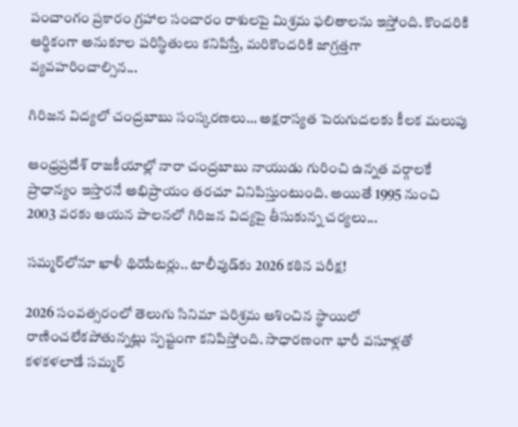పంచాంగం ప్రకారం గ్రహాల సంచారం రాశులపై మిశ్రమ ఫలితాలను ఇస్తోంది. కొందరికి ఆర్థికంగా అనుకూల పరిస్థితులు కనిపిస్తే, మరికొందరికి జాగ్రత్తగా వ్యవహరించాల్సిన...

గిరిజన విద్యలో చంద్రబాబు సంస్కరణలు… అక్షరాస్యత పెరుగుదలకు కీలక మలుపు

ఆంధ్రప్రదేశ్ రాజకీయాల్లో నారా చంద్రబాబు నాయుడు గురించి ఉన్నత వర్గాలకే ప్రాధాన్యం ఇస్తారనే అభిప్రాయం తరచూ వినిపిస్తుంటుంది. అయితే 1995 నుంచి 2003 వరకు ఆయన పాలనలో గిరిజన విద్యపై తీసుకున్న చర్యలు...

సమ్మర్‌లోనూ ఖాళీ థియేటర్లు.. టాలీవుడ్‌కు 2026 కఠిన పరీక్ష!

2026 సంవత్సరంలో తెలుగు సినిమా పరిశ్రమ ఆశించిన స్థాయిలో రాణించలేకపోతున్నట్లు స్పష్టంగా కనిపిస్తోంది. సాధారణంగా భారీ వసూళ్లతో కళకళలాడే సమ్మర్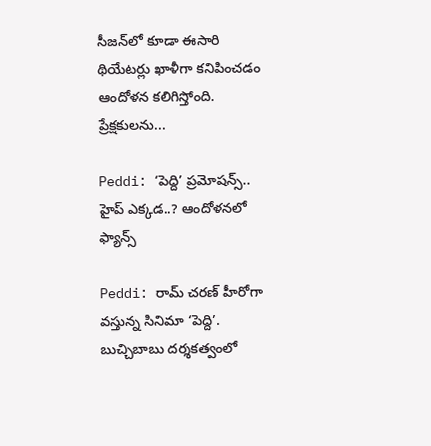సీజన్‌లో కూడా ఈసారి థియేటర్లు ఖాళీగా కనిపించడం ఆందోళన కలిగిస్తోంది. ప్రేక్షకులను...

Peddi: ‘పెద్ది’ ప్రమోషన్స్.. హైప్ ఎక్కడ..? ఆందోళనలో ఫ్యాన్స్

Peddi: రామ్ చరణ్ హీరోగా వస్తున్న సినిమా ‘పెద్ది’. బుచ్చిబాబు దర్శకత్వంలో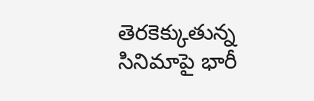తెరకెక్కుతున్న సినిమాపై భారీ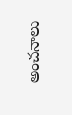అంచనాలు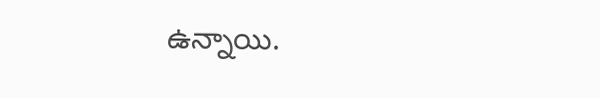ఉన్నాయి.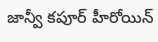జాన్వీ కపూర్ హీరోయిన్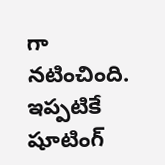గా నటించింది. ఇప్పటికే షూటింగ్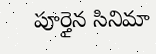పూర్తైన సినిమా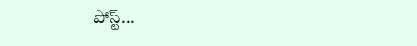పోస్ట్...